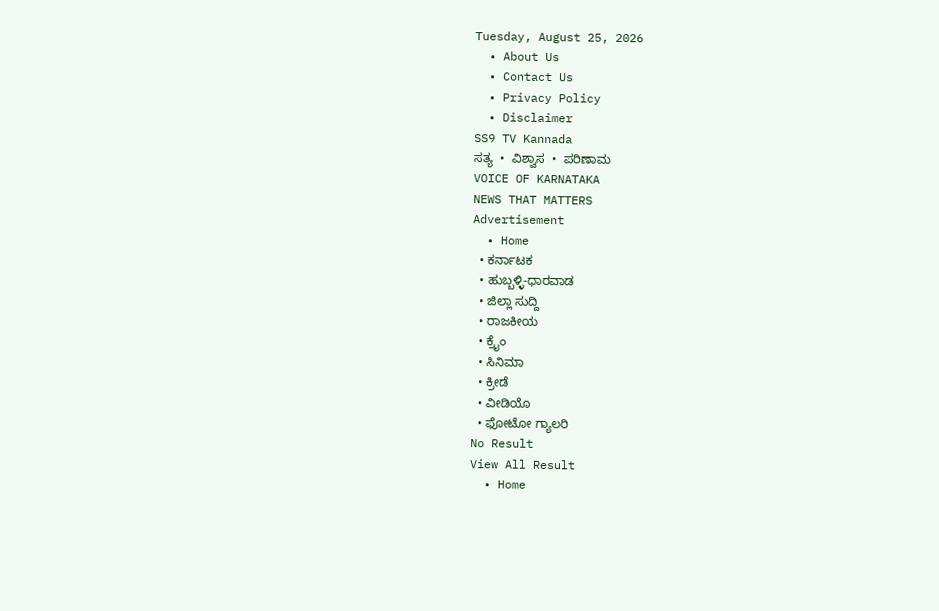Tuesday, August 25, 2026
  • About Us
  • Contact Us
  • Privacy Policy
  • Disclaimer
SS9 TV Kannada
ಸತ್ಯ  •  ವಿಶ್ವಾಸ  •  ಪರಿಣಾಮ
VOICE OF KARNATAKA
NEWS THAT MATTERS
Advertisement
  • Home
  • ಕರ್ನಾಟಕ
  • ಹುಬ್ಬಳ್ಳಿ-ಧಾರವಾಡ
  • ಜಿಲ್ಲಾ ಸುದ್ದಿ
  • ರಾಜಕೀಯ
  • ಕ್ರೈಂ
  • ಸಿನಿಮಾ
  • ಕ್ರೀಡೆ
  • ವೀಡಿಯೊ
  • ಫೋಟೋ ಗ್ಯಾಲರಿ
No Result
View All Result
  • Home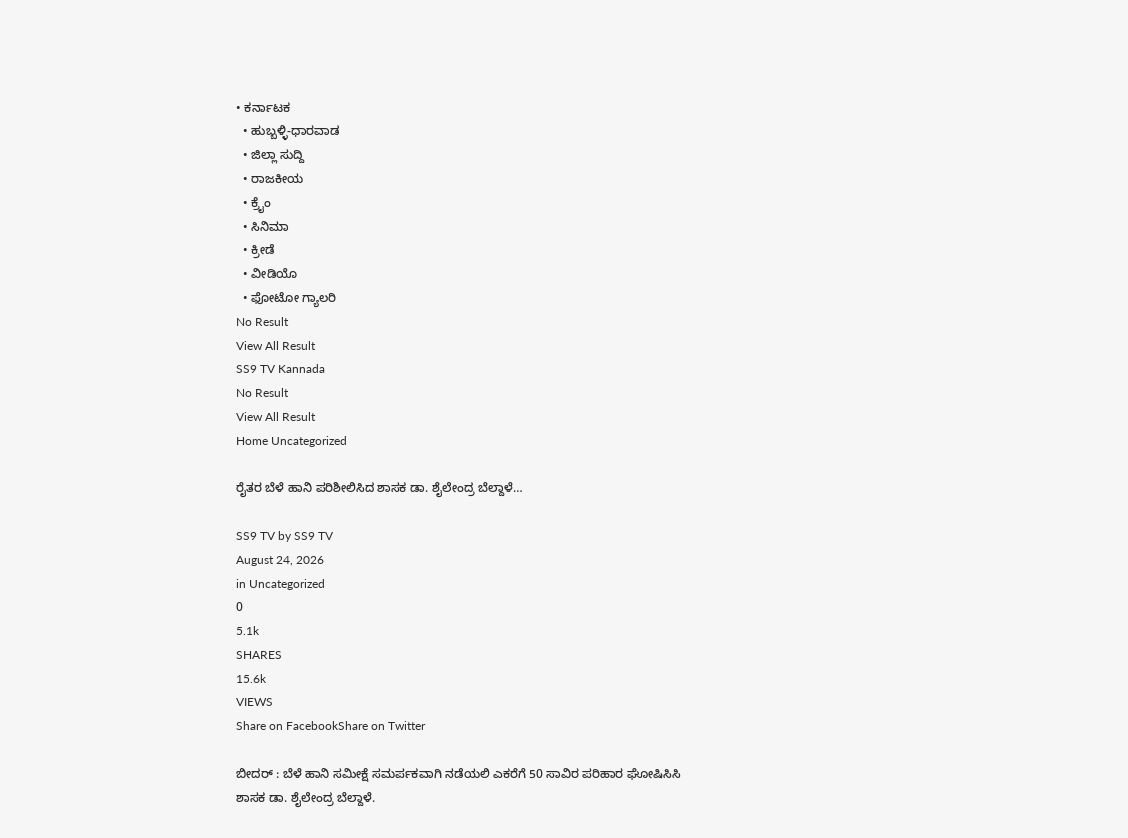• ಕರ್ನಾಟಕ
  • ಹುಬ್ಬಳ್ಳಿ-ಧಾರವಾಡ
  • ಜಿಲ್ಲಾ ಸುದ್ದಿ
  • ರಾಜಕೀಯ
  • ಕ್ರೈಂ
  • ಸಿನಿಮಾ
  • ಕ್ರೀಡೆ
  • ವೀಡಿಯೊ
  • ಫೋಟೋ ಗ್ಯಾಲರಿ
No Result
View All Result
SS9 TV Kannada
No Result
View All Result
Home Uncategorized

ರೈತರ ಬೆಳೆ ಹಾನಿ ಪರಿಶೀಲಿಸಿದ ಶಾಸಕ ಡಾ. ಶೈಲೇಂದ್ರ ಬೆಲ್ದಾಳೆ…

SS9 TV by SS9 TV
August 24, 2026
in Uncategorized
0
5.1k
SHARES
15.6k
VIEWS
Share on FacebookShare on Twitter

ಬೀದರ್ : ಬೆಳೆ ಹಾನಿ ಸಮೀಕ್ಷೆ ಸಮರ್ಪಕವಾಗಿ ನಡೆಯಲಿ ಎಕರೆಗೆ 50 ಸಾವಿರ ಪರಿಹಾರ ಘೋಷಿಸಿಸಿ ಶಾಸಕ ಡಾ. ಶೈಲೇಂದ್ರ ಬೆಲ್ದಾಳೆ.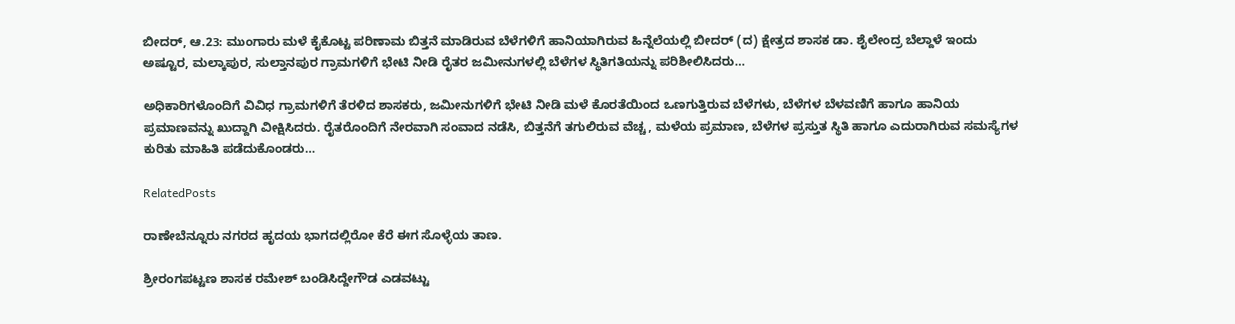ಬೀದರ್, ಆ.23: ಮುಂಗಾರು ಮಳೆ ಕೈಕೊಟ್ಟ ಪರಿಣಾಮ ಬಿತ್ತನೆ ಮಾಡಿರುವ ಬೆಳೆಗಳಿಗೆ ಹಾನಿಯಾಗಿರುವ ಹಿನ್ನೆಲೆಯಲ್ಲಿ ಬೀದರ್ (ದ) ಕ್ಷೇತ್ರದ ಶಾಸಕ ಡಾ. ಶೈಲೇಂದ್ರ ಬೆಲ್ದಾಳೆ ಇಂದು ಅಷ್ಟೂರ, ಮಲ್ಕಾಪುರ, ಸುಲ್ತಾನಪುರ ಗ್ರಾಮಗಳಿಗೆ ಭೇಟಿ ನೀಡಿ ರೈತರ ಜಮೀನುಗಳಲ್ಲಿ ಬೆಳೆಗಳ ಸ್ಥಿತಿಗತಿಯನ್ನು ಪರಿಶೀಲಿಸಿದರು…

ಅಧಿಕಾರಿಗಳೊಂದಿಗೆ ವಿವಿಧ ಗ್ರಾಮಗಳಿಗೆ ತೆರಳಿದ ಶಾಸಕರು, ಜಮೀನುಗಳಿಗೆ ಭೇಟಿ ನೀಡಿ ಮಳೆ ಕೊರತೆಯಿಂದ ಒಣಗುತ್ತಿರುವ ಬೆಳೆಗಳು, ಬೆಳೆಗಳ ಬೆಳವಣಿಗೆ ಹಾಗೂ ಹಾನಿಯ ಪ್ರಮಾಣವನ್ನು ಖುದ್ದಾಗಿ ವೀಕ್ಷಿಸಿದರು. ರೈತರೊಂದಿಗೆ ನೇರವಾಗಿ ಸಂವಾದ ನಡೆಸಿ, ಬಿತ್ತನೆಗೆ ತಗುಲಿರುವ ವೆಚ್ಚ, ಮಳೆಯ ಪ್ರಮಾಣ, ಬೆಳೆಗಳ ಪ್ರಸ್ತುತ ಸ್ಥಿತಿ ಹಾಗೂ ಎದುರಾಗಿರುವ ಸಮಸ್ಯೆಗಳ ಕುರಿತು ಮಾಹಿತಿ ಪಡೆದುಕೊಂಡರು…

RelatedPosts

ರಾಣೇಬೆನ್ನೂರು ನಗರದ ಹೃದಯ ಭಾಗದಲ್ಲಿರೋ ಕೆರೆ ಈಗ ಸೊಳ್ಳೆಯ ತಾಣ.

ಶ್ರೀರಂಗಪಟ್ಟಣ ಶಾಸಕ ರಮೇಶ್ ಬಂಡಿಸಿದ್ದೇಗೌಡ ಎಡವಟ್ಟು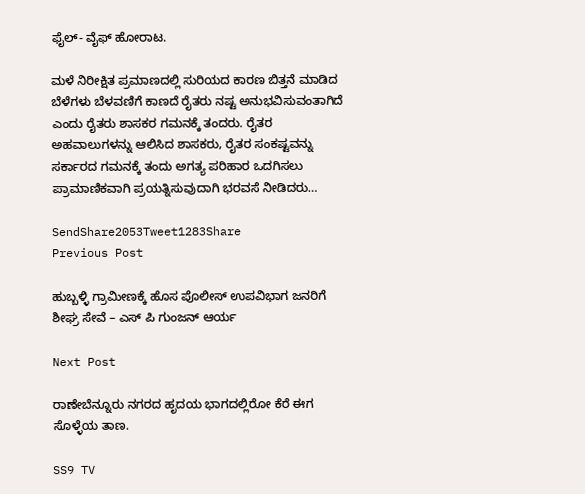ಫೈಲ್- ವೈಫ್ ಹೋರಾಟ.

ಮಳೆ ನಿರೀಕ್ಷಿತ ಪ್ರಮಾಣದಲ್ಲಿ ಸುರಿಯದ ಕಾರಣ ಬಿತ್ತನೆ ಮಾಡಿದ ಬೆಳೆಗಳು ಬೆಳವಣಿಗೆ ಕಾಣದೆ ರೈತರು ನಷ್ಟ ಅನುಭವಿಸುವಂತಾಗಿದೆ ಎಂದು ರೈತರು ಶಾಸಕರ ಗಮನಕ್ಕೆ ತಂದರು. ರೈತರ ಅಹವಾಲುಗಳನ್ನು ಆಲಿಸಿದ ಶಾಸಕರು, ರೈತರ ಸಂಕಷ್ಟವನ್ನು ಸರ್ಕಾರದ ಗಮನಕ್ಕೆ ತಂದು ಅಗತ್ಯ ಪರಿಹಾರ ಒದಗಿಸಲು ಪ್ರಾಮಾಣಿಕವಾಗಿ ಪ್ರಯತ್ನಿಸುವುದಾಗಿ ಭರವಸೆ ನೀಡಿದರು…

SendShare2053Tweet1283Share
Previous Post

ಹುಬ್ಬಳ್ಳಿ ಗ್ರಾಮೀಣಕ್ಕೆ ಹೊಸ ಪೊಲೀಸ್ ಉಪವಿಭಾಗ ಜನರಿಗೆ ಶೀಘ್ರ ಸೇವೆ – ಎಸ್ ಪಿ ಗುಂಜನ್ ಆರ್ಯ

Next Post

ರಾಣೇಬೆನ್ನೂರು ನಗರದ ಹೃದಯ ಭಾಗದಲ್ಲಿರೋ ಕೆರೆ ಈಗ ಸೊಳ್ಳೆಯ ತಾಣ.

SS9 TV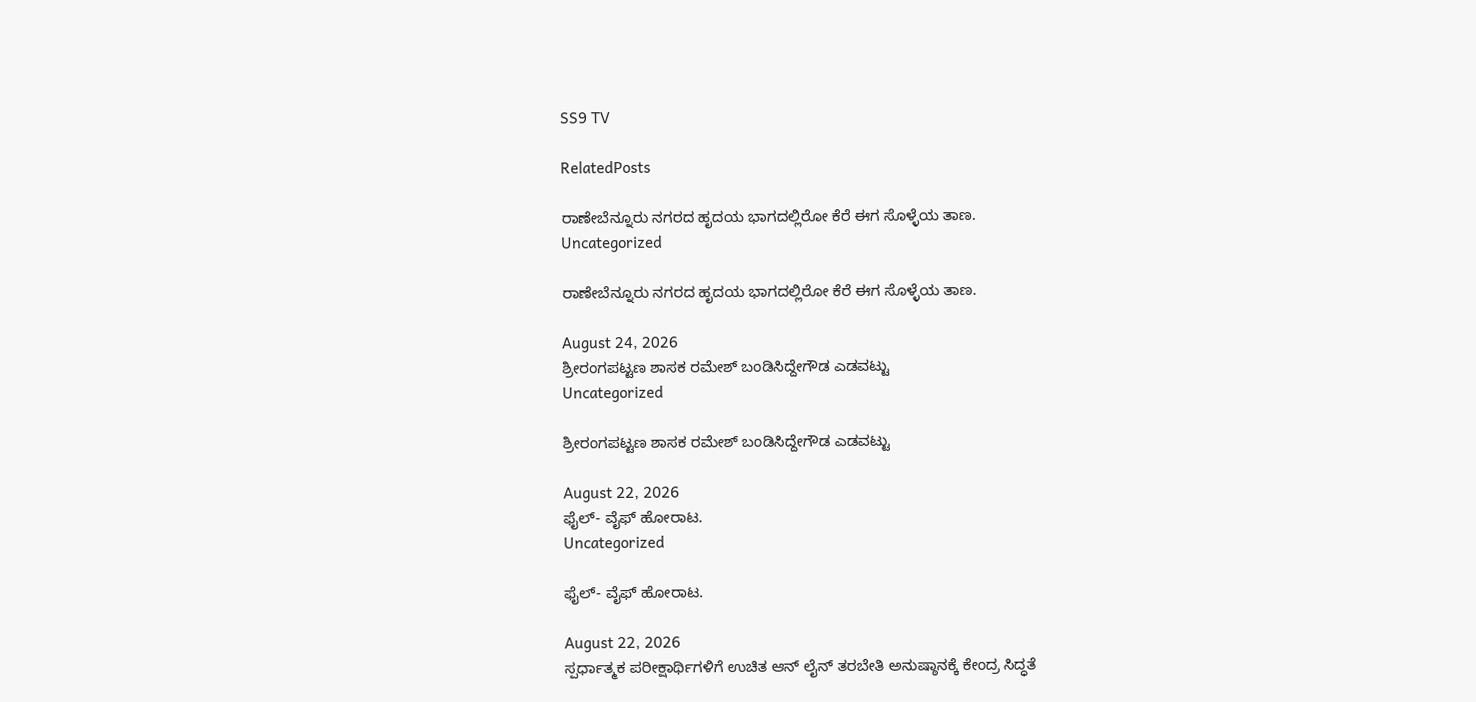SS9 TV

RelatedPosts

ರಾಣೇಬೆನ್ನೂರು ನಗರದ ಹೃದಯ ಭಾಗದಲ್ಲಿರೋ ಕೆರೆ ಈಗ ಸೊಳ್ಳೆಯ ತಾಣ.
Uncategorized

ರಾಣೇಬೆನ್ನೂರು ನಗರದ ಹೃದಯ ಭಾಗದಲ್ಲಿರೋ ಕೆರೆ ಈಗ ಸೊಳ್ಳೆಯ ತಾಣ.

August 24, 2026
ಶ್ರೀರಂಗಪಟ್ಟಣ ಶಾಸಕ ರಮೇಶ್ ಬಂಡಿಸಿದ್ದೇಗೌಡ ಎಡವಟ್ಟು
Uncategorized

ಶ್ರೀರಂಗಪಟ್ಟಣ ಶಾಸಕ ರಮೇಶ್ ಬಂಡಿಸಿದ್ದೇಗೌಡ ಎಡವಟ್ಟು

August 22, 2026
ಫೈಲ್- ವೈಫ್ ಹೋರಾಟ.
Uncategorized

ಫೈಲ್- ವೈಫ್ ಹೋರಾಟ.

August 22, 2026
ಸ್ಪರ್ಧಾತ್ಮಕ ಪರೀಕ್ಷಾರ್ಥಿಗಳಿಗೆ ಉಚಿತ ಆನ್ ಲೈನ್ ತರಬೇತಿ ಅನುಷ್ಠಾನಕ್ಕೆ ಕೇಂದ್ರ ಸಿದ್ಧತೆ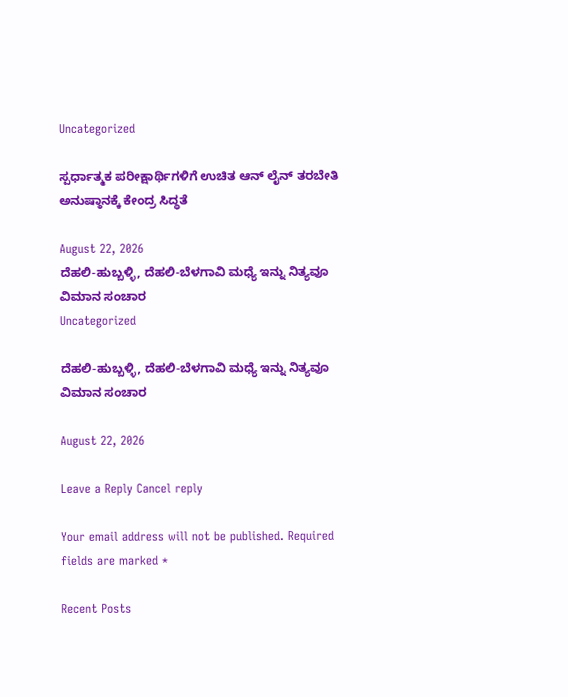Uncategorized

ಸ್ಪರ್ಧಾತ್ಮಕ ಪರೀಕ್ಷಾರ್ಥಿಗಳಿಗೆ ಉಚಿತ ಆನ್ ಲೈನ್ ತರಬೇತಿ ಅನುಷ್ಠಾನಕ್ಕೆ ಕೇಂದ್ರ ಸಿದ್ಧತೆ

August 22, 2026
ದೆಹಲಿ-ಹುಬ್ಬಳ್ಳಿ, ದೆಹಲಿ-ಬೆಳಗಾವಿ ಮಧ್ಯೆ ಇನ್ನು ನಿತ್ಯವೂ ವಿಮಾನ ಸಂಚಾರ
Uncategorized

ದೆಹಲಿ-ಹುಬ್ಬಳ್ಳಿ, ದೆಹಲಿ-ಬೆಳಗಾವಿ ಮಧ್ಯೆ ಇನ್ನು ನಿತ್ಯವೂ ವಿಮಾನ ಸಂಚಾರ

August 22, 2026

Leave a Reply Cancel reply

Your email address will not be published. Required fields are marked *

Recent Posts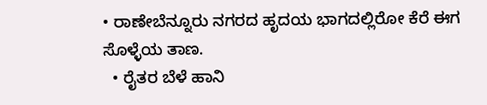• ರಾಣೇಬೆನ್ನೂರು ನಗರದ ಹೃದಯ ಭಾಗದಲ್ಲಿರೋ ಕೆರೆ ಈಗ ಸೊಳ್ಳೆಯ ತಾಣ.
  • ರೈತರ ಬೆಳೆ ಹಾನಿ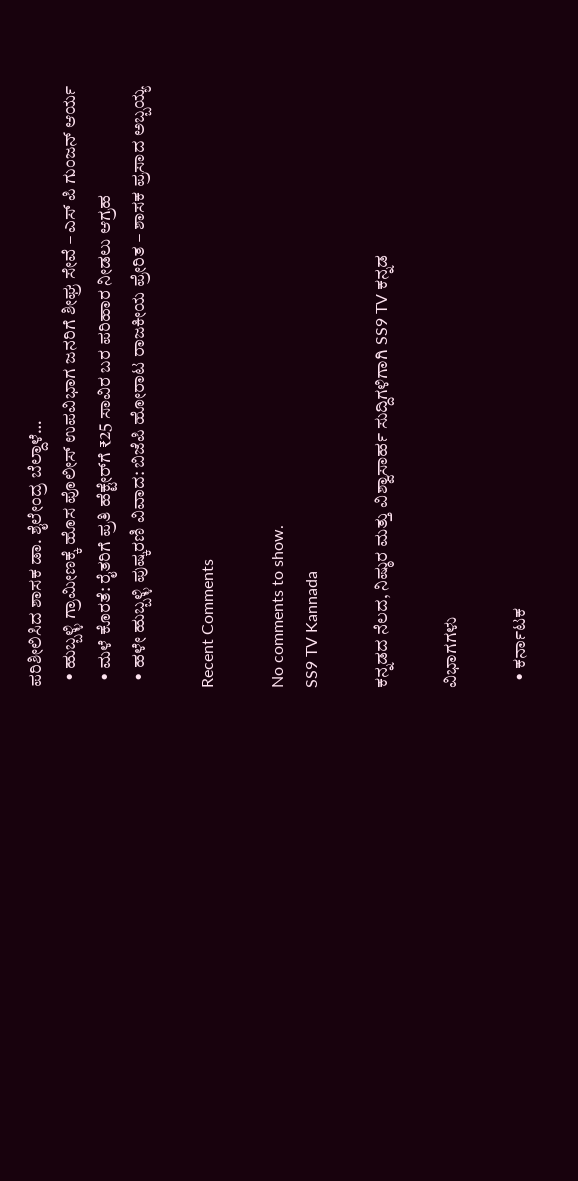ಪರಿಶೀಲಿಸಿದ ಶಾಸಕ ಡಾ. ಶೈಲೇಂದ್ರ ಬೆಲ್ದಾಳೆ…
  • ಹುಬ್ಬಳ್ಳಿ ಗ್ರಾಮೀಣಕ್ಕೆ ಹೊಸ ಪೊಲೀಸ್ ಉಪವಿಭಾಗ ಜನರಿಗೆ ಶೀಘ್ರ ಸೇವೆ – ಎಸ್ ಪಿ ಗುಂಜನ್ ಆರ್ಯ
  • ಮಳೆ ಕೊರತೆ: ರೈತರಿಗೆ ಪ್ರತಿ ಹೆಕ್ಟೇರ್‌ಗೆ ₹25 ಸಾವಿರ ಬರ ಪರಿಹಾರ ನೀಡಲು ಆಗ್ರಹ
  • ಹಳೇ ಹುಬ್ಬಳ್ಳಿ ಪುಷ್ಕರಣಿ ವಿವಾದ: ಬಿಜೆಪಿ ಹೋರಾಟ ರಾಜಕೀಯ ಪ್ರೇರಿತ – ಶಾಸಕ ಪ್ರಸಾದ ಅಬ್ಬಯ್ಯ

Recent Comments

No comments to show.
SS9 TV Kannada

ಕನ್ನಡದ ನೆಲದ, ನಿಷ್ಠುರ ಮತ್ತು ವಿಶ್ವಾಸಾರ್ಹ ಸುದ್ದಿಗಳಿಗಾಗಿ SS9 TV ಕನ್ನಡ

ವಿಭಾಗಗಳು

  • ಕರ್ನಾಟಕ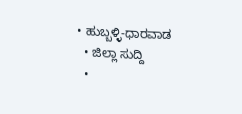• ಹುಬ್ಬಳ್ಳಿ-ಧಾರವಾಡ
  • ಜಿಲ್ಲಾ ಸುದ್ದಿ
  •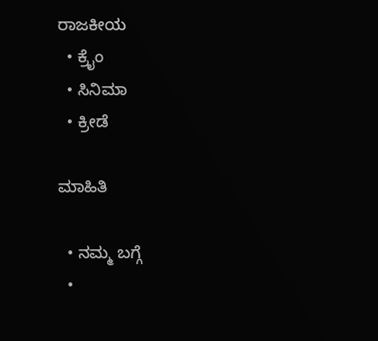ರಾಜಕೀಯ
  • ಕ್ರೈಂ
  • ಸಿನಿಮಾ
  • ಕ್ರೀಡೆ

ಮಾಹಿತಿ

  • ನಮ್ಮ ಬಗ್ಗೆ
  •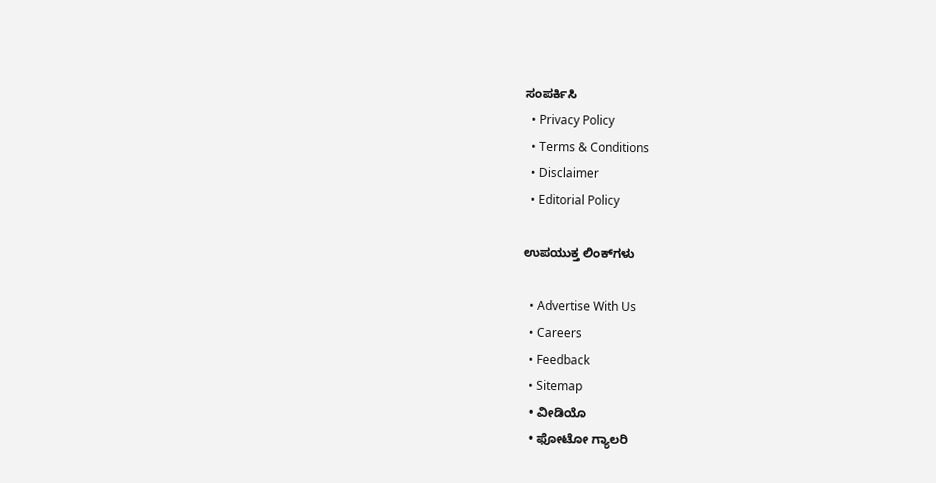ಸಂಪರ್ಕಿಸಿ
  • Privacy Policy
  • Terms & Conditions
  • Disclaimer
  • Editorial Policy

ಉಪಯುಕ್ತ ಲಿಂಕ್‌ಗಳು

  • Advertise With Us
  • Careers
  • Feedback
  • Sitemap
  • ವೀಡಿಯೊ
  • ಫೋಟೋ ಗ್ಯಾಲರಿ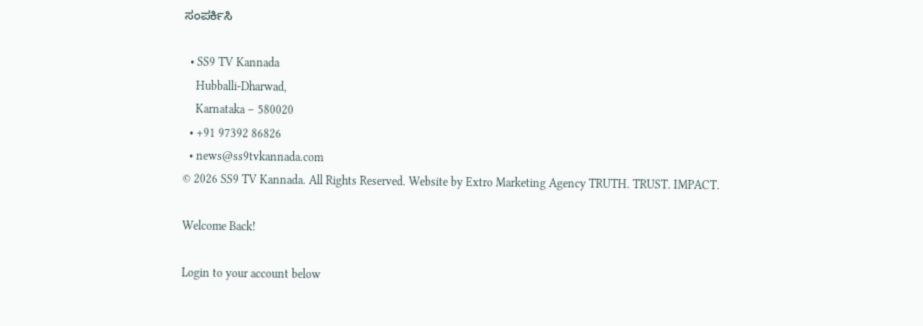ಸಂಪರ್ಕಿಸಿ

  • SS9 TV Kannada
    Hubballi-Dharwad,
    Karnataka – 580020
  • +91 97392 86826
  • news@ss9tvkannada.com
© 2026 SS9 TV Kannada. All Rights Reserved. Website by Extro Marketing Agency TRUTH. TRUST. IMPACT.

Welcome Back!

Login to your account below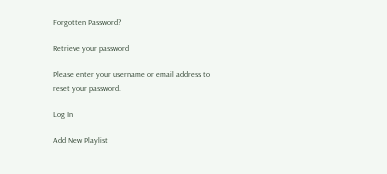Forgotten Password?

Retrieve your password

Please enter your username or email address to reset your password.

Log In

Add New Playlist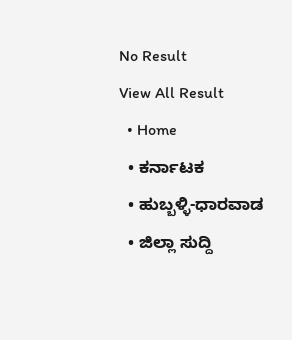No Result
View All Result
  • Home
  • ಕರ್ನಾಟಕ
  • ಹುಬ್ಬಳ್ಳಿ-ಧಾರವಾಡ
  • ಜಿಲ್ಲಾ ಸುದ್ದಿ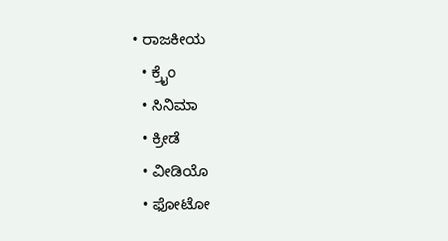• ರಾಜಕೀಯ
  • ಕ್ರೈಂ
  • ಸಿನಿಮಾ
  • ಕ್ರೀಡೆ
  • ವೀಡಿಯೊ
  • ಫೋಟೋ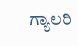ಗ್ಯಾಲರಿ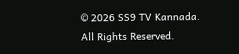© 2026 SS9 TV Kannada. All Rights Reserved.